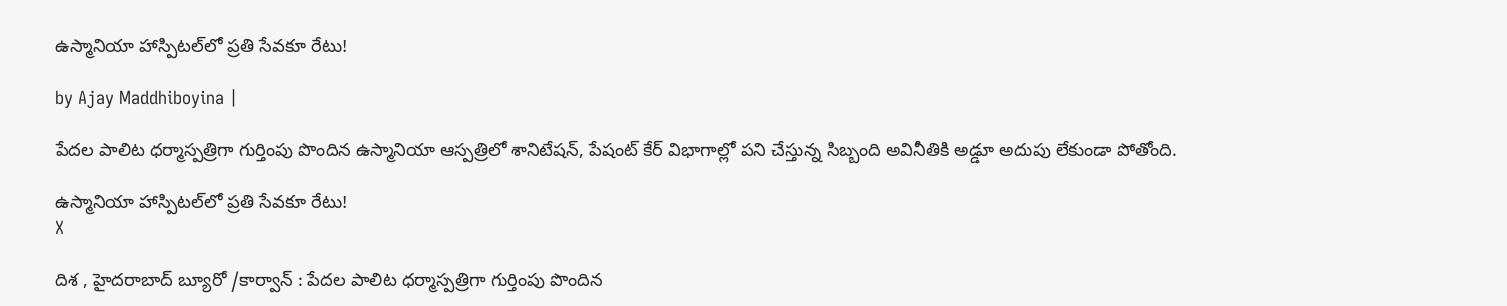ఉస్మానియా హాస్పిటల్‌లో ప్రతి సేవకూ రేటు!

by Ajay Maddhiboyina |

పేదల పాలిట ధర్మాస్పత్రిగా గుర్తింపు పొందిన ఉస్మానియా ఆస్పత్రిలో శానిటేషన్, పేషంట్ కేర్ విభాగాల్లో పని చేస్తున్న సిబ్బంది అవినీతికి అడ్డూ అదుపు లేకుండా పోతోంది.

ఉస్మానియా హాస్పిటల్‌లో ప్రతి సేవకూ రేటు!
X

దిశ , హైదరాబాద్ బ్యూరో /కార్వాన్ : పేదల పాలిట ధర్మాస్పత్రిగా గుర్తింపు పొందిన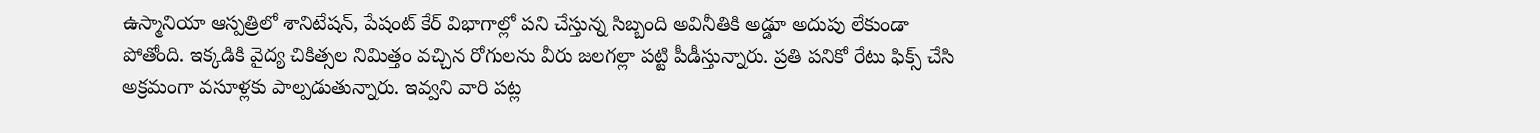ఉస్మానియా ఆస్పత్రిలో శానిటేషన్, పేషంట్ కేర్ విభాగాల్లో పని చేస్తున్న సిబ్బంది అవినీతికి అడ్డూ అదుపు లేకుండా పోతోంది. ఇక్కడికి వైద్య చికిత్సల నిమిత్తం వచ్చిన రోగులను వీరు జలగల్లా పట్టి పీడీస్తున్నారు. ప్రతి పనికో రేటు ఫిక్స్ చేసి అక్రమంగా వసూళ్లకు పాల్పడుతున్నారు. ఇవ్వని వారి పట్ల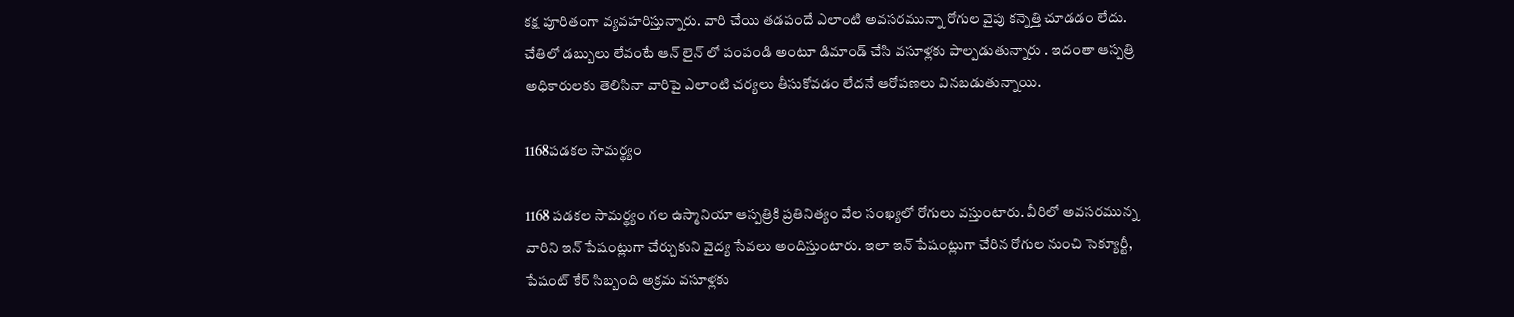కక్ష పూరితంగా వ్యవహరిస్తున్నారు. వారి చేయి తడపందే ఎలాంటి అవసరమున్నా రోగుల వైపు కన్నెత్తి చూడడం లేదు. చేతిలో డబ్బులు లేవంటే ఆన్ లైన్ లో పంపండి అంటూ డిమాండ్ చేసి వసూళ్లకు పాల్పడుతున్నారు . ఇదంతా ఆస్పత్రి అధికారులకు తెలిసినా వారిపై ఎలాంటి చర్యలు తీసుకోవడం లేదనే ఆరోపణలు వినబడుతున్నాయి.

1168పడకల సామర్థ్యం

1168 పడకల సామర్థ్యం గల ఉస్మానియా ఆస్పత్రికి ప్రతినిత్యం వేల సంఖ్యలో రోగులు వస్తుంటారు. వీరిలో అవసరమున్న వారిని ఇన్ పేషంట్లుగా చేర్చుకుని వైద్య సేవలు అందిస్తుంటారు. ఇలా ఇన్ పేషంట్లుగా చేరిన రోగుల నుంచి సెక్యూర్టీ, పేషంట్ కేర్ సిబ్బంది అక్రమ వసూళ్లకు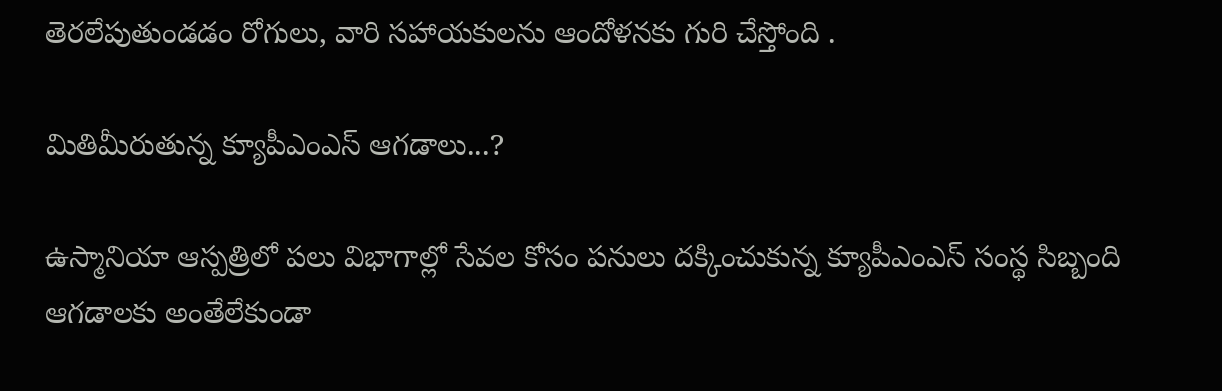తెరలేపుతుండడం రోగులు, వారి సహాయకులను ఆందోళనకు గురి చేస్తోంది .

మితిమీరుతున్న క్యూపీఎంఎస్ ఆగడాలు...?

ఉస్మానియా ఆస్పత్రిలో పలు విభాగాల్లో సేవల కోసం పనులు దక్కించుకున్న క్యూపీఎంఎస్ సంస్థ సిబ్బంది ఆగడాలకు అంతేలేకుండా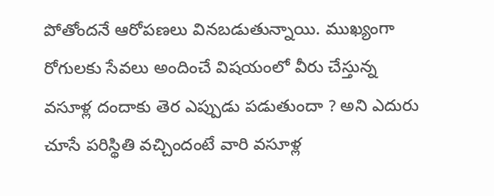పోతోందనే ఆరోపణలు వినబడుతున్నాయి. ముఖ్యంగా రోగులకు సేవలు అందించే విషయంలో వీరు చేస్తున్న వసూళ్ల దందాకు తెర ఎప్పుడు పడుతుందా ? అని ఎదురు చూసే పరిస్థితి వచ్చిందంటే వారి వసూళ్ల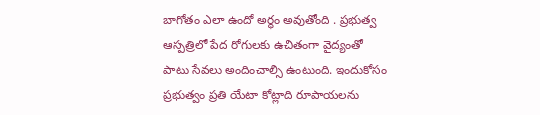బాగోతం ఎలా ఉందో అర్థం అవుతోంది . ప్రభుత్వ ఆస్పత్రిలో పేద రోగులకు ఉచితంగా వైద్యంతో పాటు సేవలు అందించాల్సి ఉంటుంది. ఇందుకోసం ప్రభుత్వం ప్రతి యేటా కోట్లాది రూపాయలను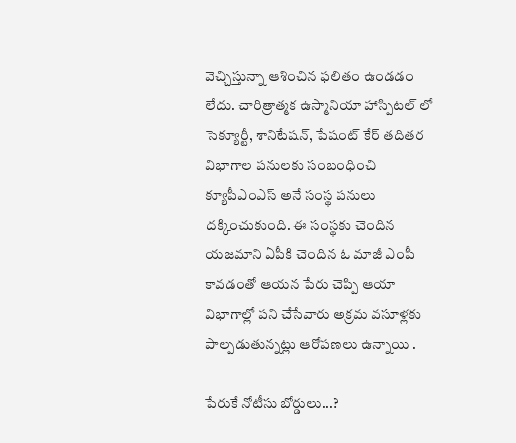వెచ్చిస్తున్నా ఆశించిన ఫలితం ఉండడం లేదు. చారిత్రాత్మక ఉస్మానియా హాస్పిటల్ లో సెక్యూర్టీ, శానిటేషన్, పేషంట్ కేర్ తదితర విభాగాల పనులకు సంబంధించి క్యూపీఎంఎస్ అనే సంస్థ పనులు దక్కించుకుంది. ఈ సంస్థకు చెందిన యజమాని ఏపీకి చెందిన ఓ మాజీ ఎంపీ కావడంతో ఆయన పేరు చెప్పి ఆయా విభాగాల్లో పని చేసేవారు అక్రమ వసూళ్లకు పాల్పడుతున్నట్లు ఆరోపణలు ఉన్నాయి .

పేరుకే నోటీసు బోర్డులు...?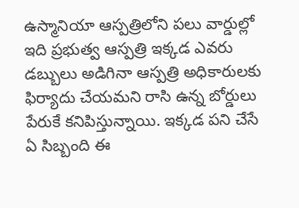ఉస్మానియా ఆస్పత్రిలోని పలు వార్డుల్లో ఇది ప్రభుత్వ ఆస్పత్రి ఇక్కడ ఎవరు డబ్బులు అడిగినా ఆస్పత్రి అధికారులకు ఫిర్యాదు చేయమని రాసి ఉన్న బోర్డులు పేరుకే కనిపిస్తున్నాయి. ఇక్కడ పని చేసే ఏ సిబ్బంది ఈ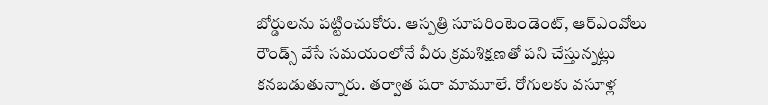బోర్డులను పట్టించుకోరు. ఆస్పత్రి సూపరింటెండెంట్, ఆర్ఎంవోలు రౌండ్స్ వేసే సమయంలోనే వీరు క్రమశిక్షణతో పని చేస్తున్నట్లు కనబడుతున్నారు. తర్వాత షరా మామూలే. రోగులకు వసూళ్ల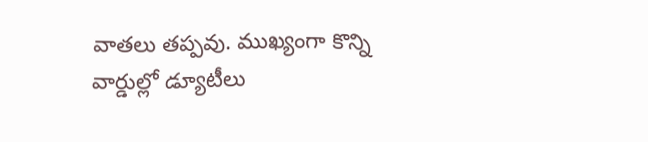వాతలు తప్పవు. ముఖ్యంగా కొన్ని వార్డుల్లో డ్యూటీలు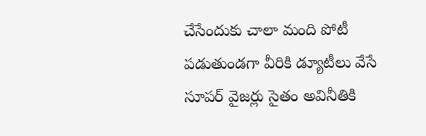చేసేందుకు చాలా మంది పోటీ పడుతుండగా వీరికి డ్యూటీలు వేసే సూపర్ వైజర్లు సైతం అవినీతికి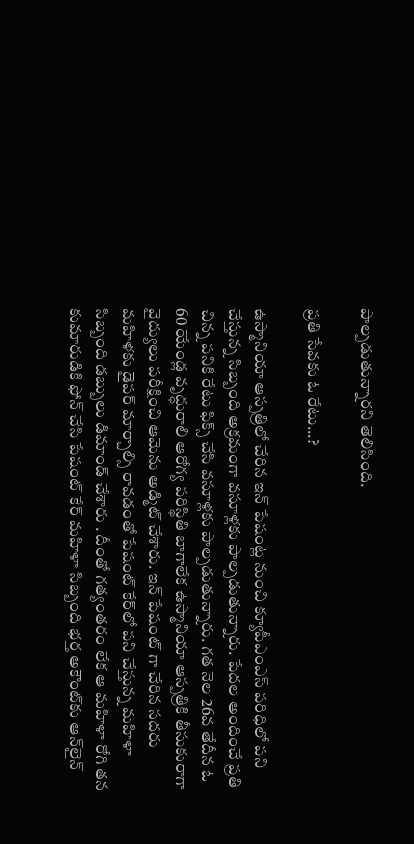పాల్పడుతున్నారని తెలిసింది.

ప్రతి సేవకు ఓ రేటు...?

ఉస్మానియా ఆస్పత్రిలో చేరిన ఇన్ పేషంట్ల నుంచి క్యూపీఎంఎస్ పరిధిలో పని చేస్తున్న సిబ్బంది అక్రమంగా వసూళ్లకు పాల్పడుతున్నారు. పేదల అందించే ప్రతి చిన్న పనికి రేటు ఫిక్స్ చేసి వసూళ్లకు పాల్పడుతున్నారు. గత నెల 26వ తేదీన ఓ 60 యేండ్ల వృద్ధురాలి ఆరోగ్య పరిస్థితి బాగాలేక ఉస్మానియా ఆస్పత్రికి తీసుకురాగా వైద్యులు పరీక్షించి ఆమెను అడ్మిట్ చేశారు. ఇన్ పేషంట్ గా చేరిన సదరు మహిళకు డైపర్ మార్చాల్సి రావడంతో పేషంట్ కేర్‌లో పని చేస్తున్న మహిళా సిబ్బంది డబ్బులు డిమాండ్ చేశారు . దీంతో గత్యంతరం లేక ఆ మహిళా రోగి తన కుమారుడికి ఫోన్ చేసి పేషంట్ కేర్ మహిళా సిబ్బంది భర్త అకౌంట్‌కు ఆన్‌లైన్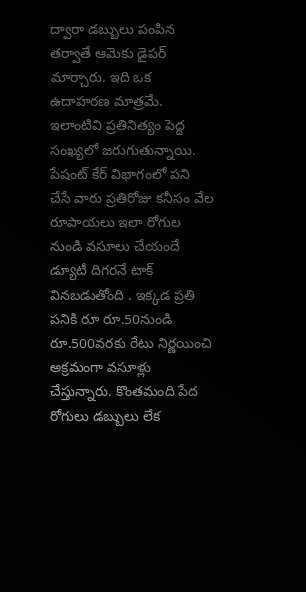ద్వారా డబ్బులు పంపిన తర్వాతే ఆమెకు డైపర్ మార్చారు. ఇది ఒక ఉదాహరణ మాత్రమే. ఇలాంటివి ప్రతినిత్యం పెద్ద సంఖ్యలో జరుగుతున్నాయి. పేషంట్ కేర్ విభాగంలో పని చేసే వారు ప్రతిరోజు కనీసం వేల రూపాయలు ఇలా రోగుల నుండి వసూలు చేయందే డ్యూటీ దిగరనే టాక్ వినబడుతోంది . ఇక్కడ ప్రతి పనికి రూ రూ.50నుండి రూ.500వరకు రేటు నిర్ణయించి అక్రమంగా వసూళ్లు చేస్తున్నారు. కొంతమంది పేద రోగులు డబ్బులు లేక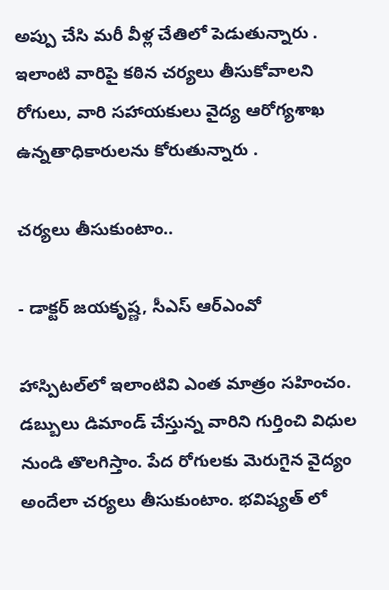అప్పు చేసి మరీ వీళ్ల చేతిలో పెడుతున్నారు . ఇలాంటి వారిపై కఠిన చర్యలు తీసుకోవాలని రోగులు, వారి సహాయకులు వైద్య ఆరోగ్యశాఖ ఉన్నతాధికారులను కోరుతున్నారు .

చర్యలు తీసుకుంటాం..

- డాక్టర్ జయకృష్ణ, సీఎస్ ఆర్ఎంవో

హాస్పిటల్‌లో ఇలాంటివి ఎంత మాత్రం సహించం. డబ్బులు డిమాండ్ చేస్తున్న వారిని గుర్తించి విధుల నుండి తొలగిస్తాం. పేద రోగులకు మెరుగైన వైద్యం అందేలా చర్యలు తీసుకుంటాం. భవిష్యత్ లో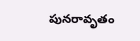పునరావృతం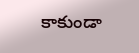కాకుండా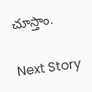చూస్తాం.

Next Story